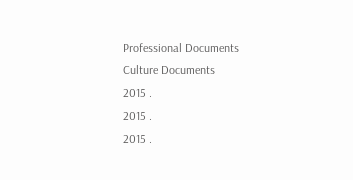Professional Documents
Culture Documents
2015 .
2015 .
2015 .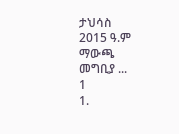ታህሳስ
2015 ዓ.ም
ማውጫ
መግቢያ ...
1
1.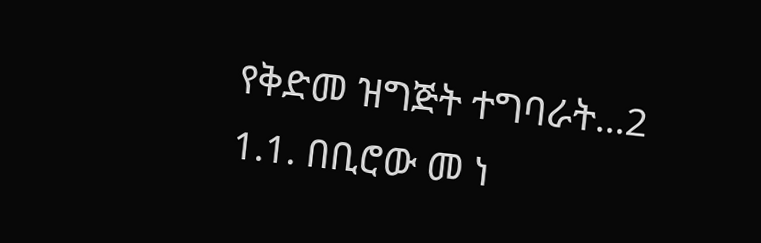የቅድመ ዝግጅት ተግባራት...2
1.1. በቢሮው መ ነ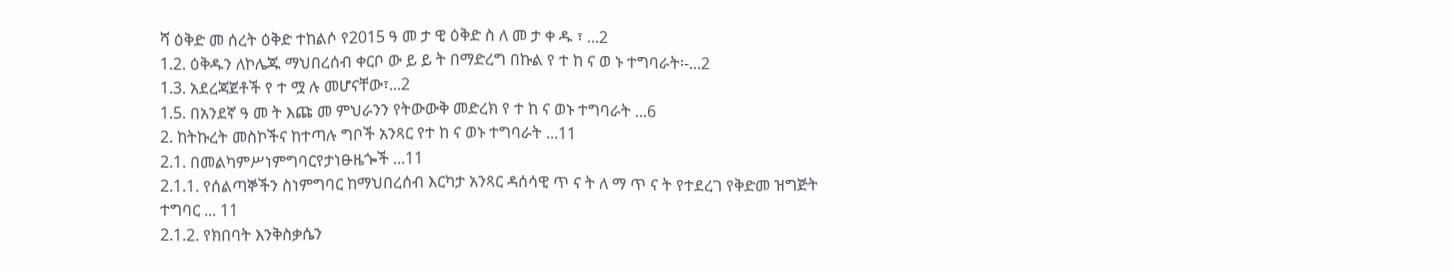ሻ ዕቅድ መ ሰረት ዕቅድ ተከልሶ የ2015 ዓ መ ታ ዊ ዕቅድ ስ ለ መ ታ ቀ ዱ ፣ ...2
1.2. ዕቅዱን ለኮሌጁ ማህበረሰብ ቀርቦ ው ይ ይ ት በማድረግ በኩል የ ተ ከ ና ወ ኑ ተግባራት፡-...2
1.3. አደረጃጀቶች የ ተ ሟ ሉ መሆናቸው፣...2
1.5. በአንደኛ ዓ መ ት እጩ መ ምህራንን የትውውቅ መድረክ የ ተ ከ ና ወኑ ተግባራት ...6
2. ከትኩረት መስኮችና ከተጣሉ ግቦች አንጻር የተ ከ ና ወኑ ተግባራት ...11
2.1. በመልካምሥነምግባርየታነፁዜጐች ...11
2.1.1. የሰልጣኞችን ስነምግባር ከማህበረሰብ እርካታ አንጻር ዳሰሳዊ ጥ ና ት ለ ማ ጥ ና ት የተደረገ የቅድመ ዝግጅት
ተግባር ... 11
2.1.2. የክበባት እንቅስቃሴን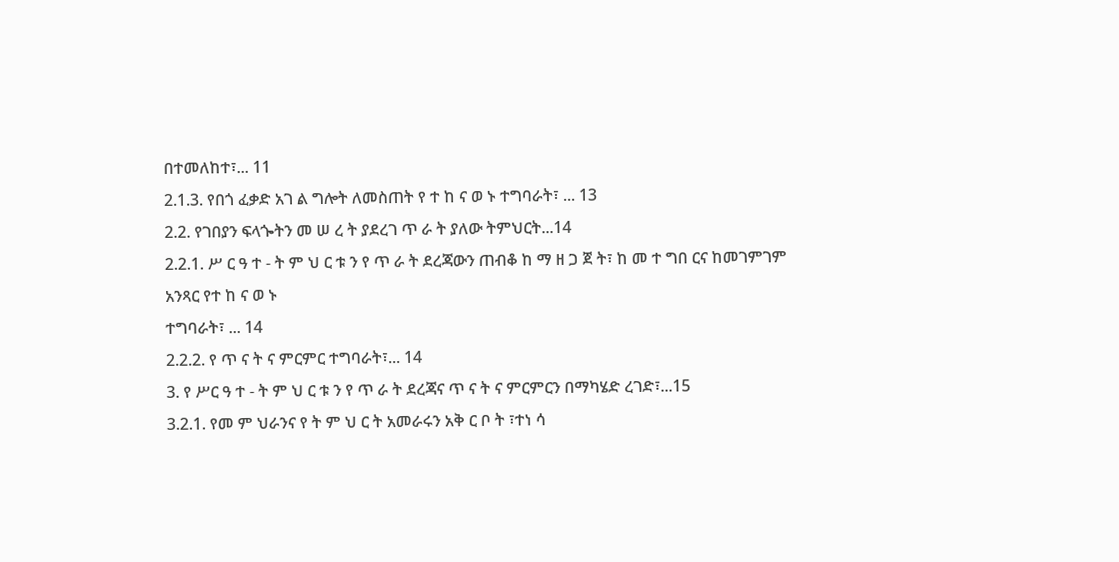በተመለከተ፣... 11
2.1.3. የበጎ ፈቃድ አገ ል ግሎት ለመስጠት የ ተ ከ ና ወ ኑ ተግባራት፣ ... 13
2.2. የገበያን ፍላጐትን መ ሠ ረ ት ያደረገ ጥ ራ ት ያለው ትምህርት...14
2.2.1. ሥ ር ዓ ተ - ት ም ህ ር ቱ ን የ ጥ ራ ት ደረጃውን ጠብቆ ከ ማ ዘ ጋ ጀ ት፣ ከ መ ተ ግበ ርና ከመገምገም አንጻር የተ ከ ና ወ ኑ
ተግባራት፣ ... 14
2.2.2. የ ጥ ና ት ና ምርምር ተግባራት፣... 14
3. የ ሥር ዓ ተ - ት ም ህ ር ቱ ን የ ጥ ራ ት ደረጃና ጥ ና ት ና ምርምርን በማካሄድ ረገድ፣...15
3.2.1. የመ ም ህራንና የ ት ም ህ ር ት አመራሩን አቅ ር ቦ ት ፣ተነ ሳ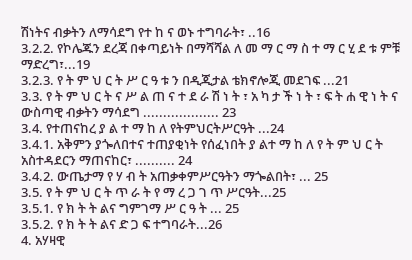ሽነትና ብቃትን ለማሳደግ የተ ከ ና ወኑ ተግባራት፣ ..16
3.2.2. የኮሌጁን ደረጃ በቀጣይነት በማሻሻል ለ መ ማ ር ማ ስ ተ ማ ር ሂ ደ ቱ ምቹ ማድረግ፣...19
3.2.3. የ ት ም ህ ር ት ሥ ር ዓ ቱ ን በዲጂታል ቴክኖሎጂ መደገፍ ...21
3.3. የ ት ም ህ ር ት ና ሥ ል ጠ ና ተ ደ ራ ሽ ነ ት ፣ አ ካ ታ ች ነ ት ፣ ፍ ት ሐ ዊ ነ ት ና ውስጣዊ ብቃትን ማሳደግ ................... 23
3.4. የተጠናከረ ያ ል ተ ማ ከ ለ የትምህርትሥርዓት ...24
3.4.1. አቅምን ያጐለበተና ተጠያቂነት የሰፈነበት ያ ልተ ማ ከ ለ የ ት ም ህ ር ት አስተዳደርን ማጠናከር፣ .......... 24
3.4.2. ውጤታማ የ ሃ ብ ት አጠቃቀምሥርዓትን ማጐልበት፣ ... 25
3.5. የ ት ም ህ ር ት ጥ ራ ት የ ማ ረ ጋ ገ ጥ ሥርዓት...25
3.5.1. የ ክ ት ት ልና ግምገማ ሥ ር ዓ ት ... 25
3.5.2. የ ክ ት ት ልና ድ ጋ ፍ ተግባራት...26
4. አሃዛዊ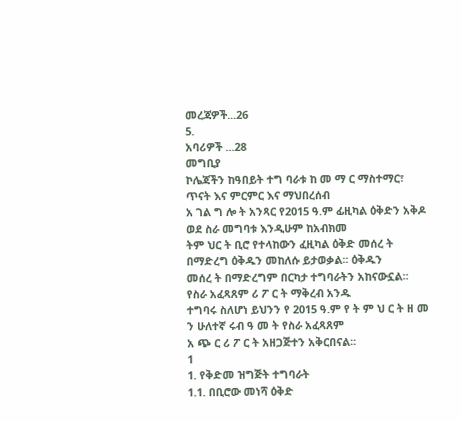መረጃዎች...26
5.
አባሪዎች ...28
መግቢያ
ኮሌጃችን ከዓበይት ተግ ባራቱ ከ መ ማ ር ማስተማር፣ ጥናት እና ምርምር እና ማህበረሰብ
አ ገል ግ ሎ ት አንጻር የ2015 ዓ.ም ፊዚካል ዕቅድን አቅዶ ወደ ስራ መግባቱ እንዲሁም ከአብክመ
ትም ህር ት ቢሮ የተላከውን ፈዚካል ዕቅድ መሰረ ት በማድረግ ዕቅዱን መከለሱ ይታወቃል፡፡ ዕቅዱን
መሰረ ት በማድረግም በርካታ ተግባራትን አከናውኗል፡፡ የስራ አፈጻጸም ሪ ፖ ር ት ማቅረብ አንዱ
ተግባሩ ስለሆነ ይህንን የ 2015 ዓ.ም የ ት ም ህ ር ት ዘ መ ን ሁለተኛ ሩብ ዓ መ ት የስራ አፈጻጸም
አ ጭ ር ሪ ፖ ር ት አዘጋጅተን አቅርበናል፡፡
1
1. የቅድመ ዝግጅት ተግባራት
1.1. በቢሮው መነሻ ዕቅድ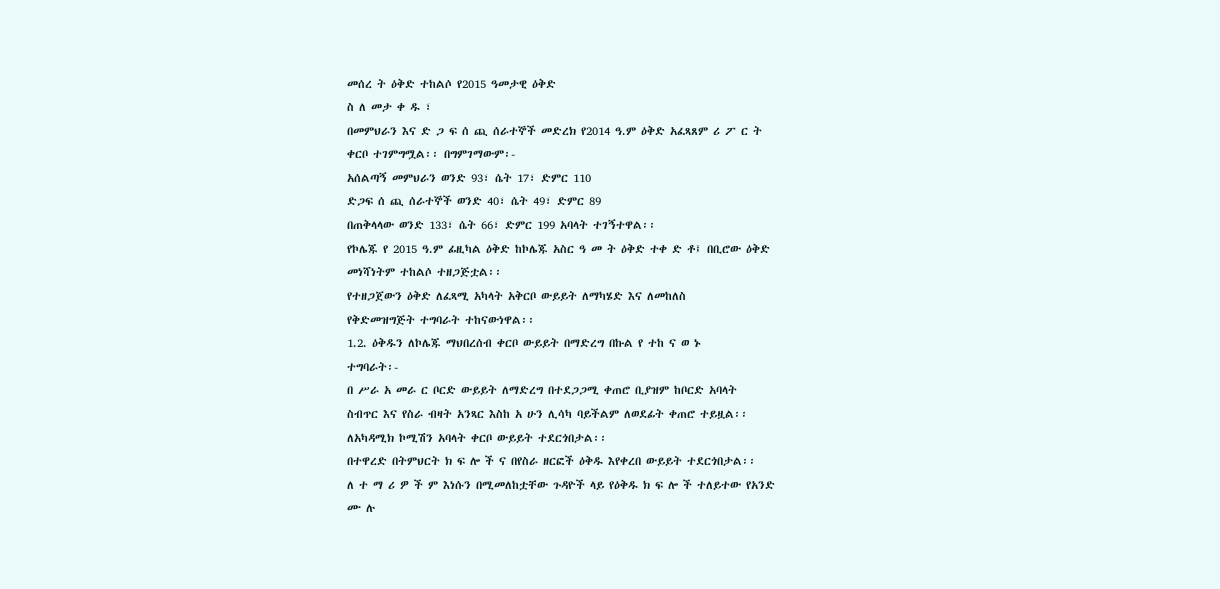መሰረ ት ዕቅድ ተከልሶ የ2015 ዓመታዊ ዕቅድ
ስ ለ መታ ቀ ዱ ፣
በመምህራን እና ድ ጋ ፍ ሰ ጪ ሰራተኞች መድረክ የ2014 ዓ.ም ዕቅድ አፈጻጸም ሪ ፖ ር ት
ቀርቦ ተገምግሟል፡፡ በግምገማውም፡-
አሰልጣኝ መምህራን ወንድ 93፣ ሴት 17፣ ድምር 110
ድጋፍ ሰ ጪ ሰራተኞች ወንድ 40፣ ሴት 49፣ ድምር 89
በጠቅላላው ወንድ 133፣ ሴት 66፣ ድምር 199 አባላት ተገኝተዋል፡፡
የኮሌጁ የ 2015 ዓ.ም ፊዚካል ዕቅድ ከኮሌጁ አስር ዓ መ ት ዕቅድ ተቀ ድ ቶ፤ በቢሮው ዕቅድ
መነሻነትም ተከልሶ ተዘጋጅቷል፡፡
የተዘጋጀውን ዕቅድ ለፈጻሚ አካላት አቅርቦ ውይይት ለማካሄድ እና ለመከለስ
የቅድመዝግጅት ተግባራት ተከናውነዋል፡፡
1.2. ዕቅዱን ለኮሌጁ ማህበረሰብ ቀርቦ ውይይት በማድረግ በኩል የ ተከ ና ወ ኑ
ተግባራት፡-
በ ሥራ አ መራ ር ቦርድ ውይይት ለማድረግ በተደጋጋሚ ቀጠሮ ቢያዝም ከቦርድ አባላት
ስብጥር እና የስራ ብዛት አንጻር እስከ አ ሁን ሊሳካ ባይችልም ለወደፊት ቀጠሮ ተይዟል፡፡
ለአካዳሚክ ኮሚሽን አባላት ቀርቦ ውይይት ተደርጎበታል፡፡
በተዋረድ በትምህርት ክ ፍ ሎ ች ና በየስራ ዘርፎች ዕቅዱ እየቀረበ ውይይት ተደርጎበታል፡፡
ለ ተ ማ ሪ ዎ ች ም እነሱን በሚመለከቷቸው ጉዳዮች ላይ የዕቅዱ ክ ፍ ሎ ች ተለይተው የአንድ
ሙ ሉ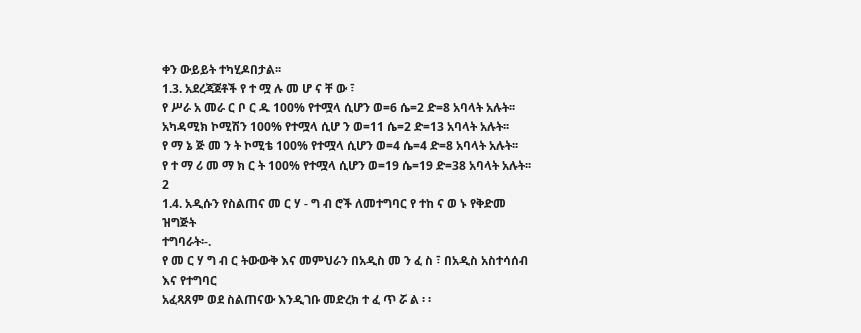ቀን ውይይት ተካሂዶበታል፡፡
1.3. አደረጃጀቶች የ ተ ሟ ሉ መ ሆ ና ቸ ው ፣
የ ሥራ አ መራ ር ቦ ር ዱ 100% የተሟላ ሲሆን ወ=6 ሴ=2 ድ=8 አባላት አሉት፡፡
አካዳሚክ ኮሚሽን 100% የተሟላ ሲሆ ን ወ=11 ሴ=2 ድ=13 አባላት አሉት፡፡
የ ማ ኔ ጅ መ ን ት ኮሚቴ 100% የተሟላ ሲሆን ወ=4 ሴ=4 ድ=8 አባላት አሉት፡፡
የ ተ ማ ሪ መ ማ ክ ር ት 100% የተሟላ ሲሆን ወ=19 ሴ=19 ድ=38 አባላት አሉት፡፡
2
1.4. አዲሱን የስልጠና መ ር ሃ - ግ ብ ሮች ለመተግባር የ ተከ ና ወ ኑ የቅድመ ዝግጅት
ተግባራት፡-.
የ መ ር ሃ ግ ብ ር ትውውቅ እና መምህራን በአዲስ መ ን ፈ ስ ፣ በአዲስ አስተሳሰብ እና የተግባር
አፈጻጸም ወደ ስልጠናው እንዲገቡ መድረክ ተ ፈ ጥ ሯ ል ፡ ፡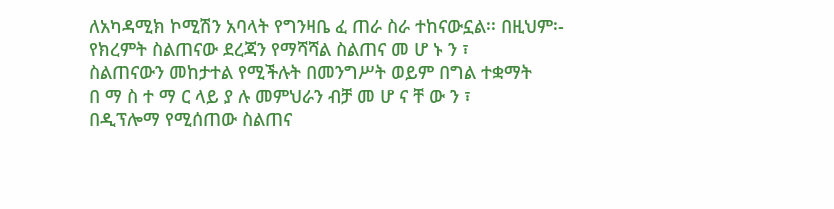ለአካዳሚክ ኮሚሽን አባላት የግንዛቤ ፈ ጠራ ስራ ተከናውኗል፡፡ በዚህም፡-
የክረምት ስልጠናው ደረጃን የማሻሻል ስልጠና መ ሆ ኑ ን ፣
ስልጠናውን መከታተል የሚችሉት በመንግሥት ወይም በግል ተቋማት
በ ማ ስ ተ ማ ር ላይ ያ ሉ መምህራን ብቻ መ ሆ ና ቸ ው ን ፣
በዲፕሎማ የሚሰጠው ስልጠና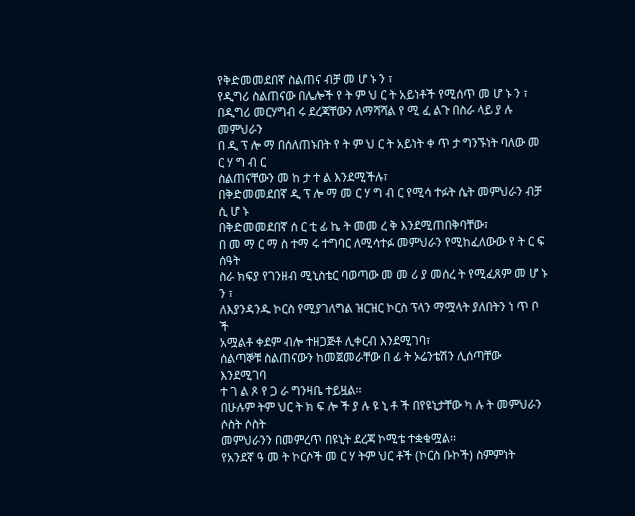የቅድመመደበኛ ስልጠና ብቻ መ ሆ ኑ ን ፣
የዲግሪ ስልጠናው በሌሎች የ ት ም ህ ር ት አይነቶች የሚሰጥ መ ሆ ኑ ን ፣
በዲግሪ መርሃግብ ሩ ደረጃቸውን ለማሻሻል የ ሚ ፈ ልጉ በስራ ላይ ያ ሉ መምህራን
በ ዲ ፕ ሎ ማ በሰለጠኑበት የ ት ም ህ ር ት አይነት ቀ ጥ ታ ግንኙነት ባለው መ ር ሃ ግ ብ ር
ስልጠናቸውን መ ከ ታ ተ ል እንደሚችሉ፣
በቅድመመደበኛ ዲ ፕ ሎ ማ መ ር ሃ ግ ብ ር የሚሳ ተፉት ሴት መምህራን ብቻ ሲ ሆ ኑ
በቅድመመደበኛ ሰ ር ቲ ፊ ኬ ት መመ ረ ቅ እንደሚጠበቅባቸው፣
በ መ ማ ር ማ ስ ተማ ሩ ተግባር ለሚሳተፉ መምህራን የሚከፈለውው የ ት ር ፍ ሰዓት
ስራ ክፍያ የገንዘብ ሚኒስቴር ባወጣው መ መ ሪ ያ መሰረ ት የሚፈጸም መ ሆ ኑ ን ፣
ለእያንዳንዱ ኮርስ የሚያገለግል ዝርዝር ኮርስ ፕላን ማሟላት ያለበትን ነ ጥ ቦ ች
አሟልቶ ቀደም ብሎ ተዘጋጅቶ ሊቀርብ እንደሚገባ፣
ሰልጣኞቹ ስልጠናውን ከመጀመራቸው በ ፊ ት ኦሬንቴሽን ሊሰጣቸው እንደሚገባ
ተ ገ ል ጾ የ ጋ ራ ግንዛቤ ተይዟል፡፡
በሁሉም ትም ህር ት ክ ፍ ሎ ች ያ ሉ ዩ ኒ ቶ ች በየዩኒታቸው ካ ሉ ት መምህራን ሶስት ሶስት
መምህራንን በመምረጥ በዩኒት ደረጃ ኮሚቴ ተቋቁሟል፡፡
የአንደኛ ዓ መ ት ኮርሶች መ ር ሃ ትም ህር ቶች (ኮርስ ቡኮች) ስምምነት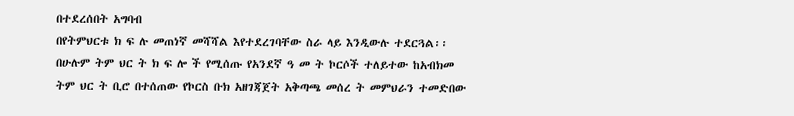በተደረሰበት አግባብ
በየትምህርቱ ክ ፍ ሉ መጠነኛ መሻሻል እየተደረገባቸው ስራ ላይ እንዲውሉ ተደርጓል፡፡
በሁሉም ትም ህር ት ክ ፍ ሎ ች የሚሰጡ የአንደኛ ዓ መ ት ኮርሶች ተለይተው ከአብክመ
ትም ህር ት ቢሮ በተሰጠው የኮርስ ቡክ አዘገጃጀት አቅጣጫ መሰረ ት መምህራን ተመድበው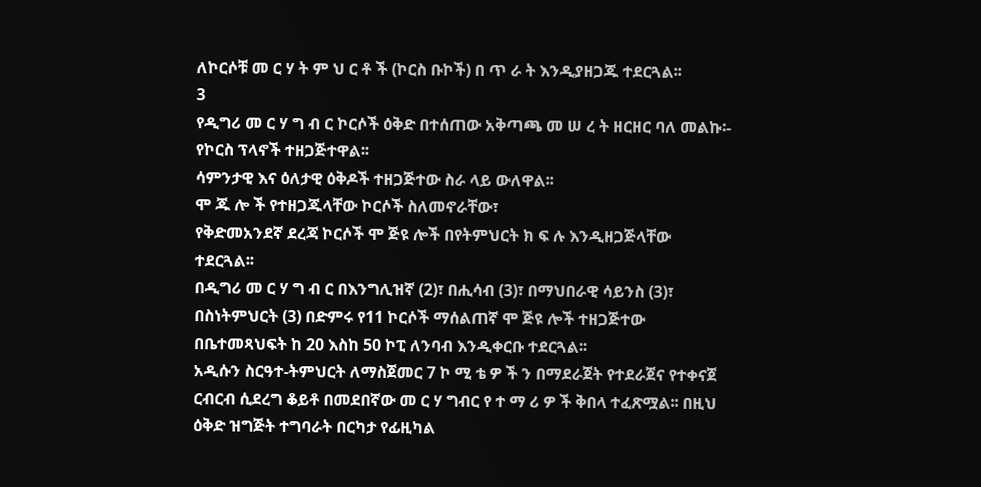ለኮርሶቹ መ ር ሃ ት ም ህ ር ቶ ች (ኮርስ ቡኮች) በ ጥ ራ ት እንዲያዘጋጁ ተደርጓል፡፡
3
የዲግሪ መ ር ሃ ግ ብ ር ኮርሶች ዕቅድ በተሰጠው አቅጣጫ መ ሠ ረ ት ዘርዘር ባለ መልኩ፡-
የኮርስ ፕላኖች ተዘጋጅተዋል፡፡
ሳምንታዊ እና ዕለታዊ ዕቅዶች ተዘጋጅተው ስራ ላይ ውለዋል፡፡
ሞ ጁ ሎ ች የተዘጋጁላቸው ኮርሶች ስለመኖራቸው፣
የቅድመአንደኛ ደረጃ ኮርሶች ሞ ጅዩ ሎች በየትምህርት ክ ፍ ሉ እንዲዘጋጅላቸው
ተደርጓል፡፡
በዲግሪ መ ር ሃ ግ ብ ር በእንግሊዝኛ (2)፣ በሒሳብ (3)፣ በማህበራዊ ሳይንስ (3)፣
በስነትምህርት (3) በድምሩ የ11 ኮርሶች ማሰልጠኛ ሞ ጅዩ ሎች ተዘጋጅተው
በቤተመጻህፍት ከ 20 እስከ 50 ኮፒ ለንባብ እንዲቀርቡ ተደርጓል፡፡
አዲሱን ስርዓተ-ትምህርት ለማስጀመር 7 ኮ ሚ ቴ ዎ ች ን በማደራጀት የተደራጀና የተቀናጀ
ርብርብ ሲደረግ ቆይቶ በመደበኛው መ ር ሃ ግብር የ ተ ማ ሪ ዎ ች ቅበላ ተፈጽሟል፡፡ በዚህ
ዕቅድ ዝግጅት ተግባራት በርካታ የፊዚካል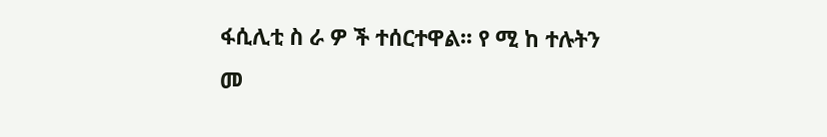ፋሲሊቲ ስ ራ ዎ ች ተሰርተዋል፡፡ የ ሚ ከ ተሉትን
መ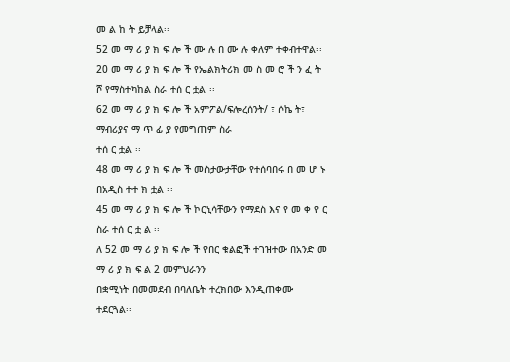መ ል ከ ት ይቻላል፡፡
52 መ ማ ሪ ያ ክ ፍ ሎ ች ሙ ሉ በ ሙ ሉ ቀለም ተቀብተዋል፡፡
20 መ ማ ሪ ያ ክ ፍ ሎ ች የኤልክትሪክ መ ስ መ ሮ ች ን ፈ ት ሾ የማስተካከል ስራ ተሰ ር ቷል ፡፡
62 መ ማ ሪ ያ ክ ፍ ሎ ች አምፖል/ፍሎረሰንት/ ፣ ሶኬ ት፣ ማብሪያና ማ ጥ ፊ ያ የመግጠም ስራ
ተሰ ር ቷል ፡፡
48 መ ማ ሪ ያ ክ ፍ ሎ ች መስታውታቸው የተሰባበሩ በ መ ሆ ኑ በአዲስ ተተ ክ ቷል ፡፡
45 መ ማ ሪ ያ ክ ፍ ሎ ች ኮርኒሳቸውን የማደስ እና የ መ ቀ የ ር ስራ ተሰ ር ቷ ል ፡፡
ለ 52 መ ማ ሪ ያ ክ ፍ ሎ ች የበር ቁልፎች ተገዝተው በአንድ መ ማ ሪ ያ ክ ፍ ል 2 መምህራንን
በቋሚነት በመመደብ በባለቤት ተረክበው እንዲጠቀሙ ተደርጓል፡፡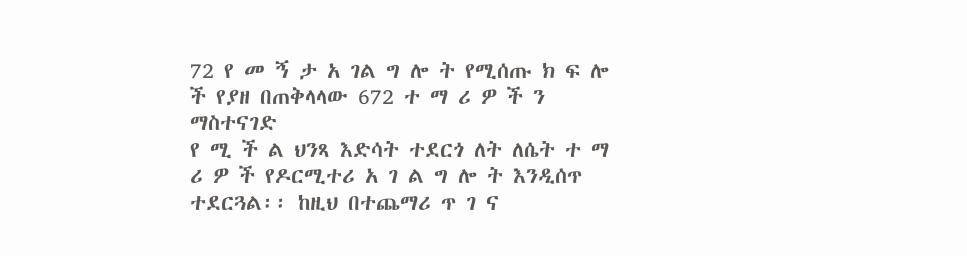72 የ መ ኝ ታ አ ገል ግ ሎ ት የሚሰጡ ክ ፍ ሎ ች የያዘ በጠቅላላው 672 ተ ማ ሪ ዎ ች ን ማስተናገድ
የ ሚ ች ል ህንጻ እድሳት ተደርጎ ለት ለሴት ተ ማ ሪ ዎ ች የዶርሚተሪ አ ገ ል ግ ሎ ት እንዲሰጥ
ተደርጓል፡፡ ከዚህ በተጨማሪ ጥ ገ ና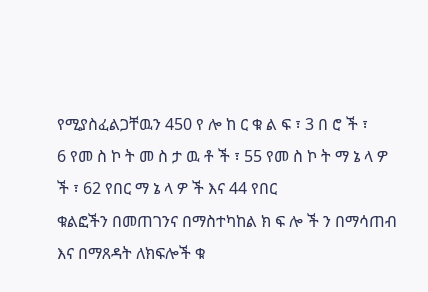የሚያስፈልጋቸዉን 450 የ ሎ ከ ር ቁ ል ፍ ፣ 3 በ ሮ ች ፣
6 የመ ስ ኮ ት መ ስ ታ ዉ ቶ ች ፣ 55 የመ ስ ኮ ት ማ ኔ ላ ዎ ች ፣ 62 የበር ማ ኔ ላ ዎ ች እና 44 የበር
ቁልፎችን በመጠገንና በማስተካከል ክ ፍ ሎ ች ን በማሳጠብ እና በማጸዳት ለክፍሎች ቁ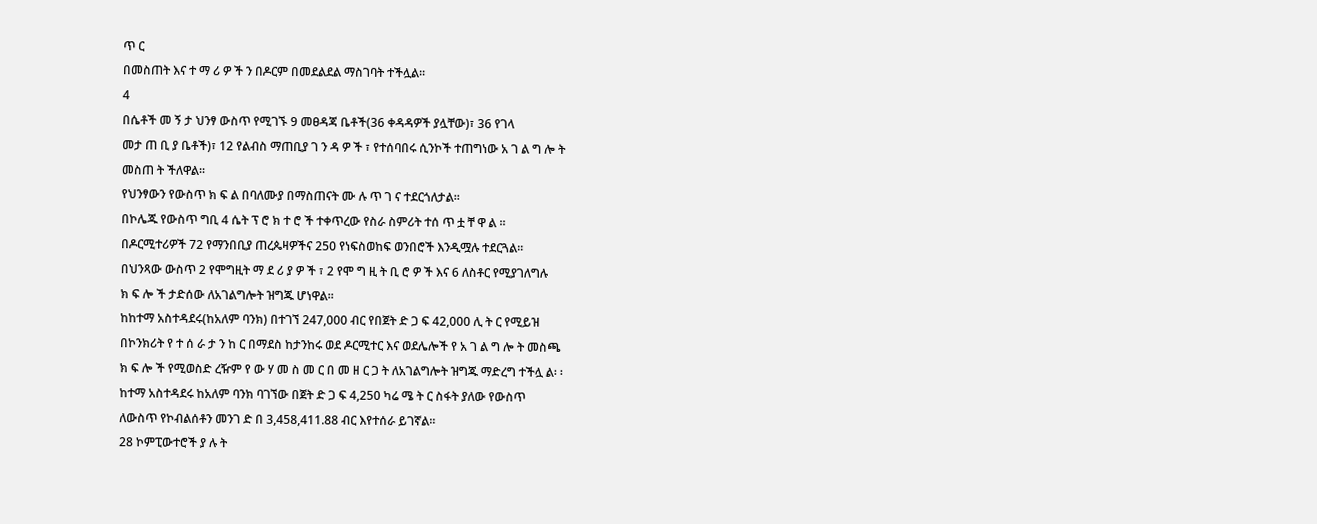ጥ ር
በመስጠት እና ተ ማ ሪ ዎ ች ን በዶርም በመደልደል ማስገባት ተችሏል፡፡
4
በሴቶች መ ኝ ታ ህንፃ ውስጥ የሚገኙ 9 መፀዳጃ ቤቶች(36 ቀዳዳዎች ያሏቸው)፣ 36 የገላ
መታ ጠ ቢ ያ ቤቶች)፣ 12 የልብስ ማጠቢያ ገ ን ዳ ዎ ች ፣ የተሰባበሩ ሲንኮች ተጠግነው አ ገ ል ግ ሎ ት
መስጠ ት ችለዋል፡፡
የህንፃውን የውስጥ ክ ፍ ል በባለሙያ በማስጠናት ሙ ሉ ጥ ገ ና ተደርጎለታል፡፡
በኮሌጁ የውስጥ ግቢ 4 ሴት ፕ ሮ ክ ተ ሮ ች ተቀጥረው የስራ ስምሪት ተሰ ጥ ቷ ቸ ዋ ል ፡፡
በዶርሚተሪዎች 72 የማንበቢያ ጠረጴዛዎችና 250 የነፍስወከፍ ወንበሮች እንዲሟሉ ተደርጓል፡፡
በህንጻው ውስጥ 2 የሞግዚት ማ ደ ሪ ያ ዎ ች ፣ 2 የሞ ግ ዚ ት ቢ ሮ ዎ ች እና 6 ለስቶር የሚያገለግሉ
ክ ፍ ሎ ች ታድሰው ለአገልግሎት ዝግጁ ሆነዋል፡፡
ከከተማ አስተዳደሩ(ከአለም ባንክ) በተገኘ 247,000 ብር የበጀት ድ ጋ ፍ 42,000 ሊ ት ር የሚይዝ
በኮንክሪት የ ተ ሰ ራ ታ ን ከ ር በማደስ ከታንከሩ ወደ ዶርሚተር እና ወደሌሎች የ አ ገ ል ግ ሎ ት መስጫ
ክ ፍ ሎ ች የሚወስድ ረዥም የ ው ሃ መ ስ መ ር በ መ ዘ ር ጋ ት ለአገልግሎት ዝግጁ ማድረግ ተችሏ ል፡ ፡
ከተማ አስተዳደሩ ከአለም ባንክ ባገኘው በጀት ድ ጋ ፍ 4,250 ካሬ ሜ ት ር ስፋት ያለው የውስጥ
ለውስጥ የኮብልሰቶን መንገ ድ በ 3,458,411.88 ብር እየተሰራ ይገኛል፡፡
28 ኮምፒውተሮች ያ ሉ ት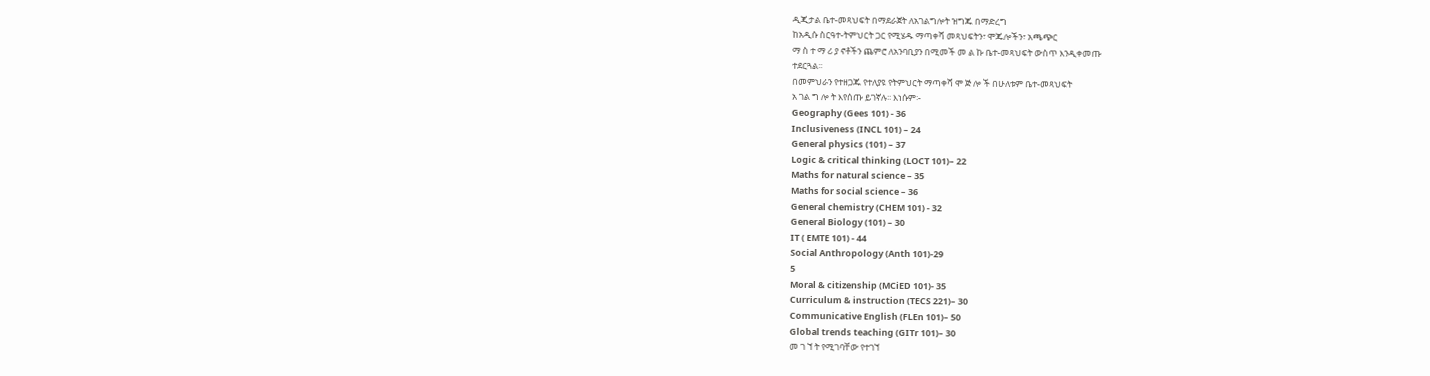ዲጂታል ቤተ-መጻህፍት በማደራጀት ለአገልግሎት ዝግጁ በማድረግ
ከአዲሱ ስርዓተ-ትምህርት ጋር የሚሄዱ ማጣቀሻ መጻህፍትን፣ ሞጁሎችን፣ አጫጭር
ማ ስ ተ ማ ሪ ያ ኖቶችን ጨምሮ ለአንባቢያን በሚመች መ ል ኩ ቤተ-መጻህፍት ውስጥ እንዲቀመጡ
ተደርጓል፡፡
በመምህራን የተዘጋጁ የተለያዩ የትምህርት ማጣቀሻ ሞ ጅ ሎ ች በሁለቱም ቤተ-መጻህፍት
አ ገል ግ ሎ ት እየሰጡ ይገኛሉ፡፡ እነሱም፡-
Geography (Gees 101) - 36
Inclusiveness (INCL 101) – 24
General physics (101) – 37
Logic & critical thinking (LOCT 101)– 22
Maths for natural science – 35
Maths for social science – 36
General chemistry (CHEM 101) - 32
General Biology (101) – 30
IT ( EMTE 101) - 44
Social Anthropology (Anth 101)-29
5
Moral & citizenship (MCiED 101)- 35
Curriculum & instruction (TECS 221)– 30
Communicative English (FLEn 101)– 50
Global trends teaching (GITr 101)– 30
መ ገ ኘ ት የሚገባቸው የተገኘ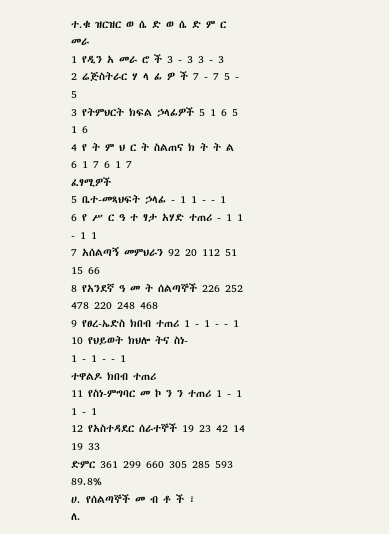ተ.ቁ ዝርዝር ወ ሴ ድ ወ ሴ ድ ም ር መራ
1 የዲን አ መራ ሮ ች 3 - 3 3 - 3
2 ሬጅስትራር ሃ ላ ፊ ዎ ች 7 - 7 5 - 5
3 የትምህርት ክፍል ኃላፊዎች 5 1 6 5 1 6
4 የ ት ም ህ ር ት ስልጠና ክ ት ት ል
6 1 7 6 1 7
ፈፃሚዎች
5 ቤተ-መጻህፍት ኃላፊ - 1 1 - - 1
6 የ ሥ ር ዓ ተ ፃታ አሃድ ተጠሪ - 1 1 - 1 1
7 አሰልጣኝ መምህራን 92 20 112 51 15 66
8 የአንደኛ ዓ መ ት ሰልጣኞች 226 252 478 220 248 468
9 የፀረ-ኤድስ ክበብ ተጠሪ 1 - 1 - - 1
10 የህይወት ክህሎ ትና ስነ-
1 - 1 - - 1
ተዋልዶ ክበብ ተጠሪ
11 የስነ-ምግባር መ ኮ ን ን ተጠሪ 1 - 1 1 - 1
12 የአስተዳደር ሰራተኞች 19 23 42 14 19 33
ድምር 361 299 660 305 285 593 89.8%
ሀ. የሰልጣኞች መ ብ ቶ ች ፣
ለ.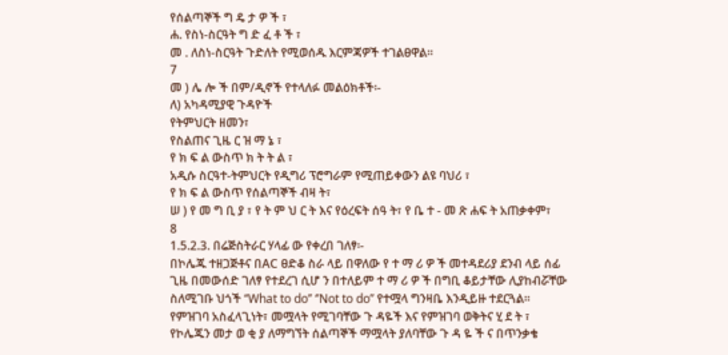የሰልጣኞች ግ ዴ ታ ዎ ች ፣
ሐ. የስነ-ስርዓት ግ ድ ፈ ቶ ች ፣
መ . ለስነ-ስርዓት ጉድለት የሚወሰዱ እርምጃዎች ተገልፀዋል፡፡
7
መ ) ሌ ሎ ች በም/ዲኖች የተላለፉ መልዕክቶች፡-
ለ) አካዳሚያዊ ጉዳዮች
የትምህርት ዘመን፣
የስልጠና ጊዜ ር ዝ ማ ኔ ፣
የ ክ ፍ ል ውስጥ ክ ት ት ል ፣
አዲሱ ስርዓተ-ትምህርት የዲግሪ ፕሮግራም የሚጠይቀውን ልዩ ባህሪ ፣
የ ክ ፍ ል ውስጥ የሰልጣኞች ብዛ ት፣
ሠ ) የ መ ግ ቢ ያ ፣ የ ት ም ህ ር ት እና የዕረፍት ሰዓ ት፣ የ ቤ ተ - መ ጽ ሐፍ ት አጠቃቀም፣
8
1.5.2.3. በሬጅስትራር ሃላፊ ው የቀረበ ገለፃ፡-
በኮሌጁ ተዘጋጅቶና በAC ፀድቆ ስራ ላይ በዋለው የ ተ ማ ሪ ዎ ች መተዳደሪያ ደንብ ላይ ሰፊ
ጊዜ በመውሰድ ገለፃ የተደረገ ሲሆ ን በተለይም ተ ማ ሪ ዎ ች በግቢ ቆይታቸው ሊያከብሯቸው
ስለሚገቡ ህጎች ‘‘What to do’’ ‘’Not to do’’ የተሟላ ግንዛቤ እንዲይዙ ተደርጓል፡፡
የምዝገባ አስፈላጊነት፣ መሟላት የሚገባቸው ጉ ዳዬች እና የምዝገባ ወቅትና ሂ ደ ት ፣
የኮሌጁን መታ ወ ቂ ያ ለማግኘት ሰልጣኞች ማሟላት ያለባቸው ጉ ዳ ዬ ች ና በጥንቃቄ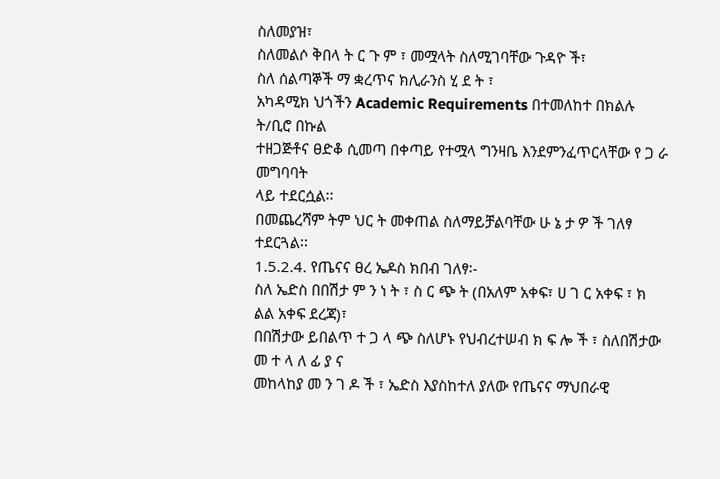ስለመያዝ፣
ስለመልሶ ቅበላ ት ር ጉ ም ፣ መሟላት ስለሚገባቸው ጉዳዮ ች፣
ስለ ሰልጣኞች ማ ቋረጥና ክሊራንስ ሂ ደ ት ፣
አካዳሚክ ህጎችን Academic Requirements በተመለከተ በክልሉ ት/ቢሮ በኩል
ተዘጋጅቶና ፀድቆ ሲመጣ በቀጣይ የተሟላ ግንዛቤ እንደምንፈጥርላቸው የ ጋ ራ መግባባት
ላይ ተደርሷል፡፡
በመጨረሻም ትም ህር ት መቀጠል ስለማይቻልባቸው ሁ ኔ ታ ዎ ች ገለፃ ተደርጓል፡፡
1.5.2.4. የጤናና ፀረ ኤዶስ ክበብ ገለፃ፡-
ስለ ኤድስ በበሽታ ም ን ነ ት ፣ ስ ር ጭ ት (በአለም አቀፍ፣ ሀ ገ ር አቀፍ ፣ ክ ልል አቀፍ ደረጃ)፣
በበሽታው ይበልጥ ተ ጋ ላ ጭ ስለሆኑ የህብረተሠብ ክ ፍ ሎ ች ፣ ስለበሽታው መ ተ ላ ለ ፊ ያ ና
መከላከያ መ ን ገ ዶ ች ፣ ኤድስ እያስከተለ ያለው የጤናና ማህበራዊ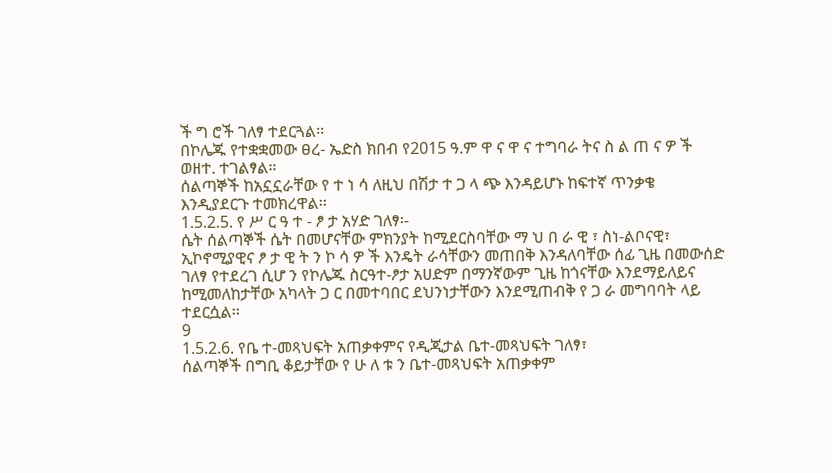ች ግ ሮች ገለፃ ተደርጓል፡፡
በኮሌጁ የተቋቋመው ፀረ- ኤድስ ክበብ የ2015 ዓ.ም ዋ ና ዋ ና ተግባራ ትና ስ ል ጠ ና ዎ ች
ወዘተ. ተገልፃል፡፡
ሰልጣኞች ከአኗኗራቸው የ ተ ነ ሳ ለዚህ በሽታ ተ ጋ ላ ጭ እንዳይሆኑ ከፍተኛ ጥንቃቄ
እንዲያደርጉ ተመክረዋል፡፡
1.5.2.5. የ ሥ ር ዓ ተ - ፆ ታ አሃድ ገለፃ፡-
ሴት ሰልጣኞች ሴት በመሆናቸው ምክንያት ከሚደርስባቸው ማ ህ በ ራ ዊ ፣ ስነ-ልቦናዊ፣
ኢኮኖሚያዊና ፆ ታ ዊ ት ን ኮ ሳ ዎ ች እንዴት ራሳቸውን መጠበቅ እንዳለባቸው ሰፊ ጊዜ በመውሰድ
ገለፃ የተደረገ ሲሆ ን የኮሌጁ ስርዓተ-ፆታ አሀድም በማንኛውም ጊዜ ከጎናቸው እንደማይለይና
ከሚመለከታቸው አካላት ጋ ር በመተባበር ደህንነታቸውን እንደሚጠብቅ የ ጋ ራ መግባባት ላይ
ተደርሷል፡፡
9
1.5.2.6. የቤ ተ-መጻህፍት አጠቃቀምና የዲጂታል ቤተ-መጻህፍት ገለፃ፣
ሰልጣኞች በግቢ ቆይታቸው የ ሁ ለ ቱ ን ቤተ-መጻህፍት አጠቃቀም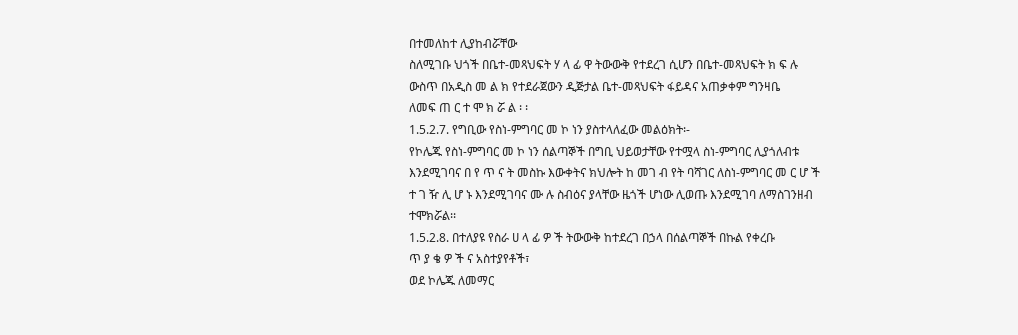በተመለከተ ሊያከብሯቸው
ስለሚገቡ ህጎች በቤተ-መጻህፍት ሃ ላ ፊ ዋ ትውውቅ የተደረገ ሲሆን በቤተ-መጻህፍት ክ ፍ ሉ
ውስጥ በአዲስ መ ል ክ የተደራጀውን ዲጅታል ቤተ-መጻህፍት ፋይዳና አጠቃቀም ግንዛቤ
ለመፍ ጠ ር ተ ሞ ክ ሯ ል ፡ ፡
1.5.2.7. የግቢው የስነ-ምግባር መ ኮ ነን ያስተላለፈው መልዕክት፡-
የኮሌጁ የስነ-ምግባር መ ኮ ነን ሰልጣኞች በግቢ ህይወታቸው የተሟላ ስነ-ምግባር ሊያጎለብቱ
እንደሚገባና በ የ ጥ ና ት መስኩ እውቀትና ክህሎት ከ መገ ብ የት ባሻገር ለስነ-ምግባር መ ር ሆ ች
ተ ገ ዥ ሊ ሆ ኑ እንደሚገባና ሙ ሉ ስብዕና ያላቸው ዜጎች ሆነው ሊወጡ እንደሚገባ ለማስገንዘብ
ተሞክሯል፡፡
1.5.2.8. በተለያዩ የስራ ሀ ላ ፊ ዎ ች ትውውቅ ከተደረገ በኃላ በሰልጣኞች በኩል የቀረቡ
ጥ ያ ቄ ዎ ች ና አስተያየቶች፣
ወደ ኮሌጁ ለመማር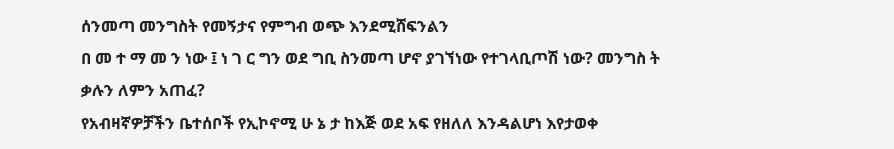ሰንመጣ መንግስት የመኝታና የምግብ ወጭ እንደሚሸፍንልን
በ መ ተ ማ መ ን ነው ፤ ነ ገ ር ግን ወደ ግቢ ስንመጣ ሆኖ ያገኘነው የተገላቢጦሽ ነው? መንግስ ት
ቃሉን ለምን አጠፈ?
የአብዛኛዎቻችን ቤተሰቦች የኢኮኖሚ ሁ ኔ ታ ከእጅ ወደ አፍ የዘለለ እንዳልሆነ እየታወቀ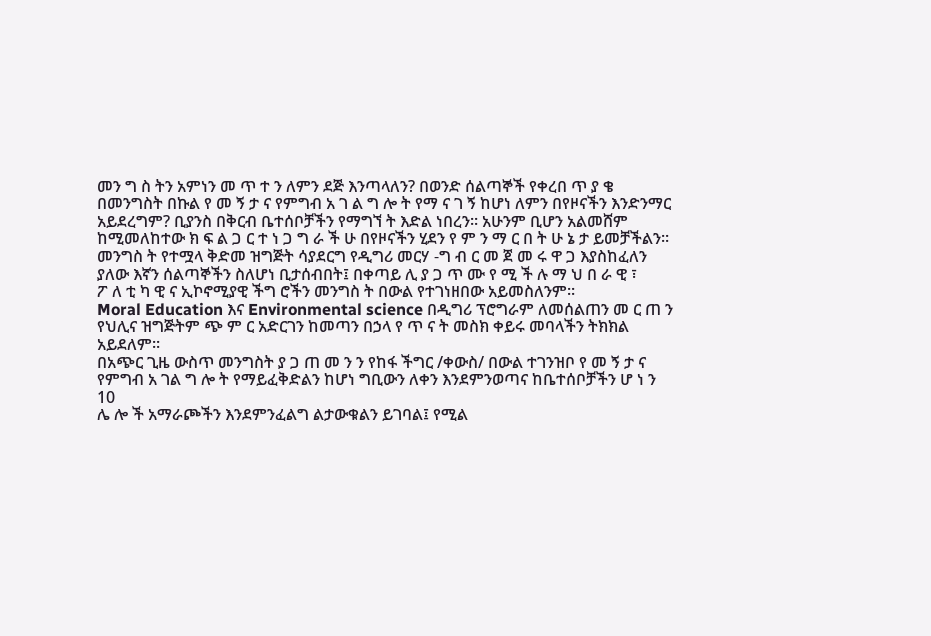መን ግ ስ ትን አምነን መ ጥ ተ ን ለምን ደጅ እንጣላለን? በወንድ ሰልጣኞች የቀረበ ጥ ያ ቄ
በመንግስት በኩል የ መ ኝ ታ ና የምግብ አ ገ ል ግ ሎ ት የማ ና ገ ኝ ከሆነ ለምን በየዞናችን እንድንማር
አይደረግም? ቢያንስ በቅርብ ቤተሰቦቻችን የማግኘ ት እድል ነበረን፡፡ አሁንም ቢሆን አልመሸም
ከሚመለከተው ክ ፍ ል ጋ ር ተ ነ ጋ ግ ራ ች ሁ በየዞናችን ሂደን የ ም ን ማ ር በ ት ሁ ኔ ታ ይመቻችልን፡፡
መንግስ ት የተሟላ ቅድመ ዝግጅት ሳያደርግ የዲግሪ መርሃ -ግ ብ ር መ ጀ መ ሩ ዋ ጋ እያስከፈለን
ያለው እኛን ሰልጣኞችን ስለሆነ ቢታሰብበት፤ በቀጣይ ሊ ያ ጋ ጥ ሙ የ ሚ ች ሉ ማ ህ በ ራ ዊ ፣
ፖ ለ ቲ ካ ዊ ና ኢኮኖሚያዊ ችግ ሮችን መንግስ ት በውል የተገነዘበው አይመስለንም፡፡
Moral Education እና Environmental science በዲግሪ ፕሮግራም ለመሰልጠን መ ር ጠ ን
የህሊና ዝግጅትም ጭ ም ር አድርገን ከመጣን በኃላ የ ጥ ና ት መስክ ቀይሩ መባላችን ትክክል
አይደለም፡፡
በአጭር ጊዜ ውስጥ መንግስት ያ ጋ ጠ መ ን ን የከፋ ችግር /ቀውስ/ በውል ተገንዝቦ የ መ ኝ ታ ና
የምግብ አ ገል ግ ሎ ት የማይፈቅድልን ከሆነ ግቢውን ለቀን እንደምንወጣና ከቤተሰቦቻችን ሆ ነ ን
10
ሌ ሎ ች አማራጮችን እንደምንፈልግ ልታውቁልን ይገባል፤ የሚል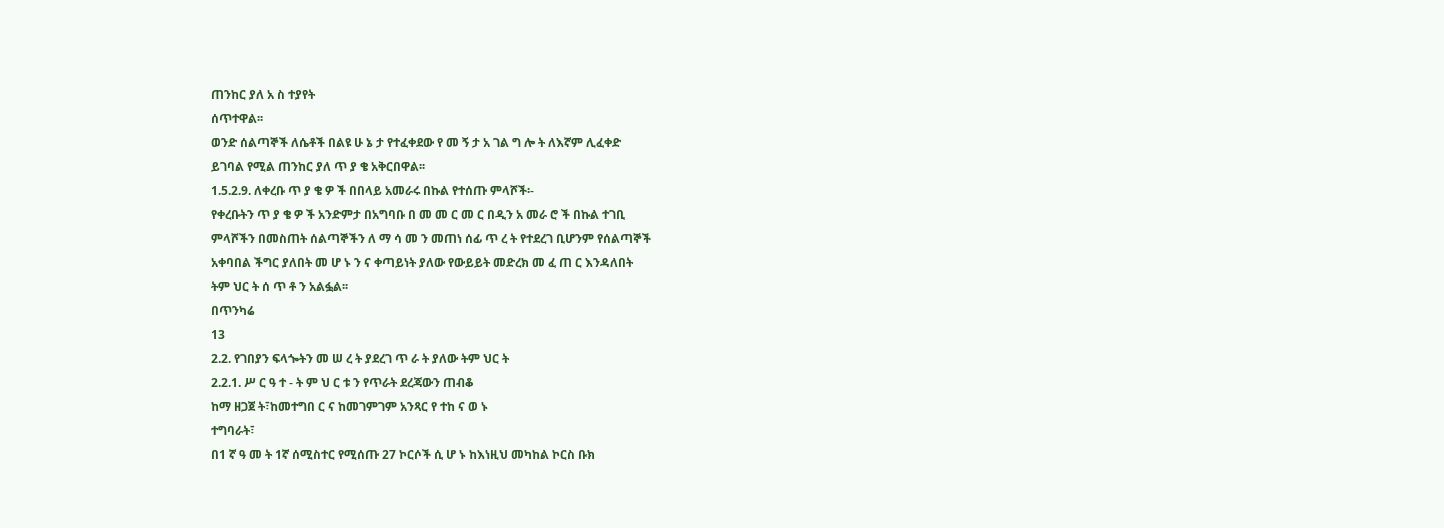ጠንከር ያለ አ ስ ተያየት
ሰጥተዋል፡፡
ወንድ ሰልጣኞች ለሴቶች በልዩ ሁ ኔ ታ የተፈቀደው የ መ ኝ ታ አ ገል ግ ሎ ት ለእኛም ሊፈቀድ
ይገባል የሚል ጠንከር ያለ ጥ ያ ቄ አቅርበዋል፡፡
1.5.2.9. ለቀረቡ ጥ ያ ቄ ዎ ች በበላይ አመራሩ በኩል የተሰጡ ምላሾች፡-
የቀረቡትን ጥ ያ ቄ ዎ ች አንድምታ በአግባቡ በ መ መ ር መ ር በዲን አ መራ ሮ ች በኩል ተገቢ
ምላሾችን በመስጠት ሰልጣኞችን ለ ማ ሳ መ ን መጠነ ሰፊ ጥ ረ ት የተደረገ ቢሆንም የሰልጣኞች
አቀባበል ችግር ያለበት መ ሆ ኑ ን ና ቀጣይነት ያለው የውይይት መድረክ መ ፈ ጠ ር እንዳለበት
ትም ህር ት ሰ ጥ ቶ ን አልፏል፡፡
በጥንካሬ
13
2.2. የገበያን ፍላጐትን መ ሠ ረ ት ያደረገ ጥ ራ ት ያለው ትም ህር ት
2.2.1. ሥ ር ዓ ተ - ት ም ህ ር ቱ ን የጥራት ደረጃውን ጠብቆ
ከማ ዘጋጀ ት፣ከመተግበ ር ና ከመገምገም አንጻር የ ተከ ና ወ ኑ
ተግባራት፣
በ1 ኛ ዓ መ ት 1ኛ ሰሚስተር የሚሰጡ 27 ኮርሶች ሲ ሆ ኑ ከእነዚህ መካከል ኮርስ ቡክ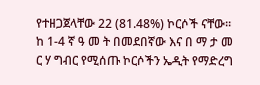የተዘጋጀላቸው 22 (81.48%) ኮርሶች ናቸው፡፡
ከ 1-4 ኛ ዓ መ ት በመደበኛው እና በ ማ ታ መ ር ሃ ግብር የሚሰጡ ኮርሶችን ኤዲት የማድረግ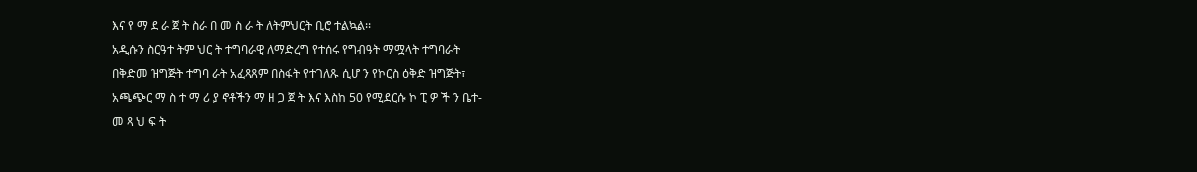እና የ ማ ደ ራ ጀ ት ስራ በ መ ስ ራ ት ለትምህርት ቢሮ ተልኳል፡፡
አዲሱን ስርዓተ ትም ህር ት ተግባራዊ ለማድረግ የተሰሩ የግብዓት ማሟላት ተግባራት
በቅድመ ዝግጅት ተግባ ራት አፈጻጸም በስፋት የተገለጹ ሲሆ ን የኮርስ ዕቅድ ዝግጅት፣
አጫጭር ማ ስ ተ ማ ሪ ያ ኖቶችን ማ ዘ ጋ ጀ ት እና እስከ 50 የሚደርሱ ኮ ፒ ዎ ች ን ቤተ-
መ ጻ ህ ፍ ት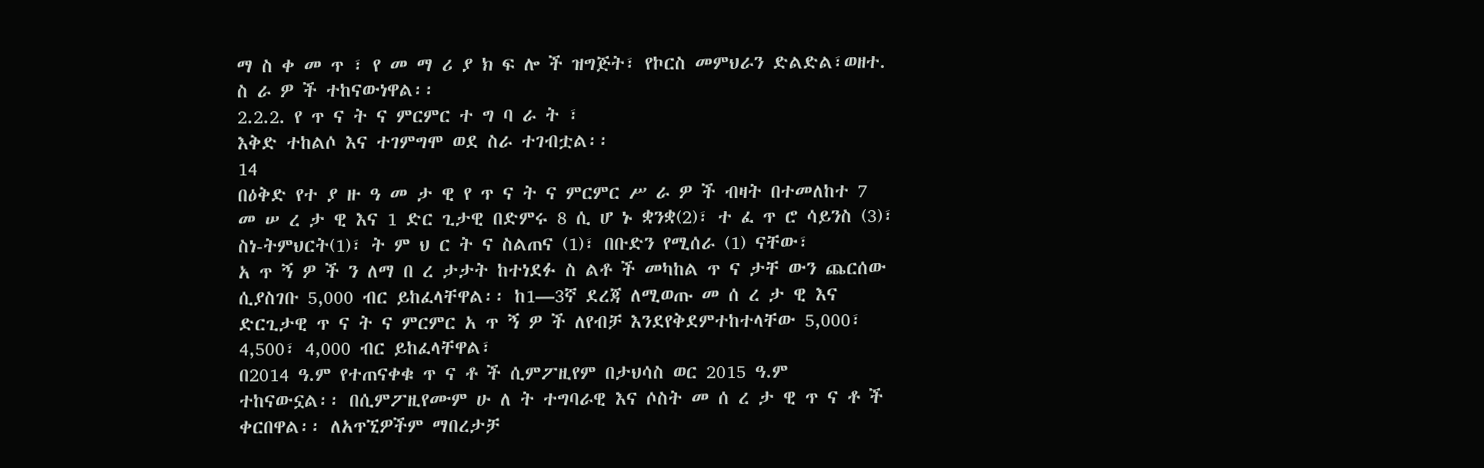ማ ስ ቀ መ ጥ ፣ የ መ ማ ሪ ያ ክ ፍ ሎ ች ዝግጅት፣ የኮርስ መምህራን ድልድል፣ወዘተ.
ስ ራ ዎ ች ተከናውነዋል፡፡
2.2.2. የ ጥ ና ት ና ምርምር ተ ግ ባ ራ ት ፣
እቅድ ተከልሶ እና ተገምግሞ ወደ ስራ ተገብቷል፡፡
14
በዕቅድ የተ ያ ዙ ዓ መ ታ ዊ የ ጥ ና ት ና ምርምር ሥ ራ ዎ ች ብዛት በተመለከተ 7
መ ሠ ረ ታ ዊ እና 1 ድር ጊታዊ በድምሩ 8 ሲ ሆ ኑ ቋንቋ(2)፣ ተ ፈ ጥ ሮ ሳይንስ (3)፣
ስነ-ትምህርት(1)፣ ት ም ህ ር ት ና ስልጠና (1)፣ በቡድን የሚሰራ (1) ናቸው፣
አ ጥ ኝ ዎ ች ን ለማ በ ረ ታታት ከተነደፉ ስ ልቶ ች መካከል ጥ ና ታቸ ውን ጨርሰው
ሲያስገቡ 5,000 ብር ይከፈላቸዋል፡፡ ከ1—3ኛ ደረጃ ለሚወጡ መ ሰ ረ ታ ዊ እና
ድርጊታዊ ጥ ና ት ና ምርምር አ ጥ ኝ ዎ ች ለየብቻ እንደየቅደምተከተላቸው 5,000፣
4,500፣ 4,000 ብር ይከፈላቸዋል፣
በ2014 ዓ.ም የተጠናቀቁ ጥ ና ቶ ች ሲምፖዚየም በታህሳስ ወር 2015 ዓ.ም
ተከናውኗል፡፡ በሲምፖዚየሙም ሁ ለ ት ተግባራዊ እና ሶስት መ ሰ ረ ታ ዊ ጥ ና ቶ ች
ቀርበዋል፡፡ ለአጥኚዎችም ማበረታቻ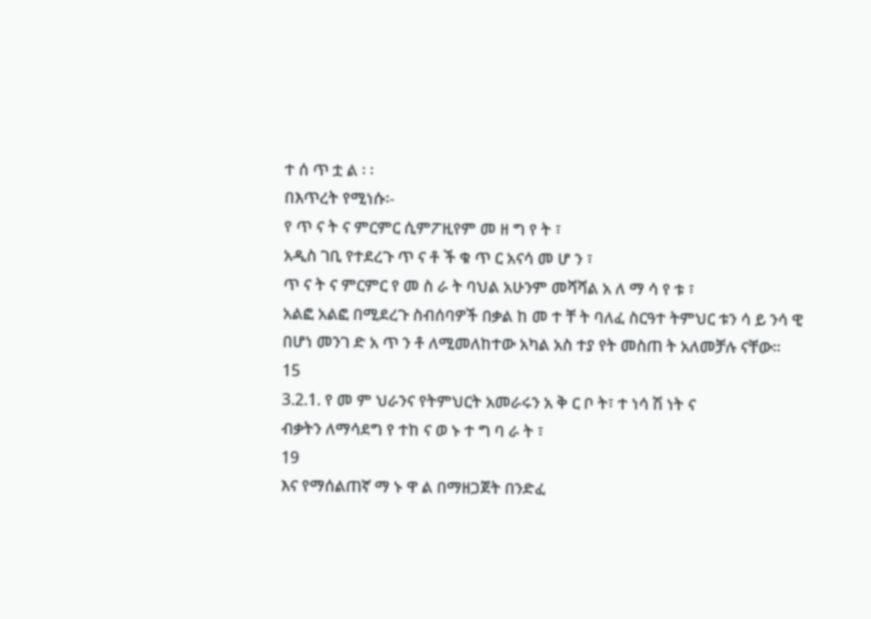ተ ሰ ጥ ቷ ል ፡ ፡
በእጥረት የሚነሱ፡-
የ ጥ ና ት ና ምርምር ሲምፖዚየም መ ዘ ግ የ ት ፣
አዲስ ገቢ የተደረጉ ጥ ና ቶ ች ቁ ጥ ር አናሳ መ ሆ ን ፣
ጥ ና ት ና ምርምር የ መ ስ ራ ት ባህል አሁንም መሻሻል አ ለ ማ ሳ የ ቱ ፣
አልፎ አልፎ በሚደረጉ ስብሰባዎች በቃል ከ መ ተ ቸ ት ባለፈ ስርዓተ ትምህር ቱን ሳ ይ ንሳ ዊ
በሆነ መንገ ድ አ ጥ ን ቶ ለሚመለከተው አካል አስ ተያ የት መስጠ ት አለመቻሉ ናቸው፡፡
15
3.2.1. የ መ ም ህራንና የትምህርት አመራሩን አ ቅ ር ቦ ት፣ ተ ነሳ ሽ ነት ና
ብቃትን ለማሳደግ የ ተከ ና ወ ኑ ተ ግ ባ ራ ት ፣
19
እና የማሰልጠኛ ማ ኑ ዋ ል በማዘጋጀት በንድፈ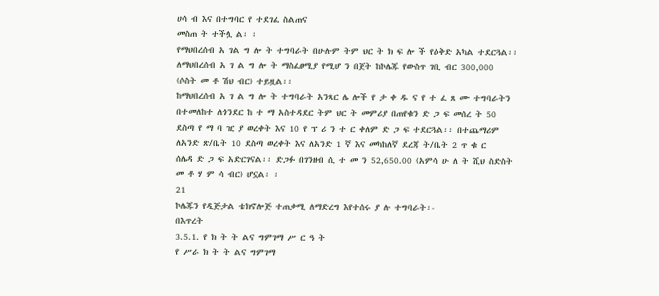ሀሳ ብ እና በተግባር የ ተደገፈ ስልጠና
መስጠ ት ተችሏ ል፡ ፡
የማህበረሰብ አ ገል ግ ሎ ት ተግባራት በሁሉም ትም ህር ት ክ ፍ ሎ ች የዕቅድ አካል ተደርጓል፡፡
ለማህበረሰብ አ ገ ል ግ ሎ ት ማስፈፀሚያ የሚሆ ን በጀት ከኮሌጁ የውስጥ ገቢ ብር 300,000
(ሶስት መ ቶ ሽህ ብር) ተይዟል፡፡
ከማህበረሰብ አ ገ ል ግ ሎ ት ተግባራት አንጻር ሌ ሎች የ ታ ቀ ዱ ና የ ተ ፈ ጸ ሙ ተግባራትን
በተመለከተ ለጎንደር ከ ተ ማ አስተዳደር ትም ህር ት መምሪያ በጠየቁን ድ ጋ ፍ መሰረ ት 50
ደስጣ የ ማ ባ ዢ ያ ወረቀት እና 10 የ ፕ ሪ ን ተ ር ቀለም ድ ጋ ፍ ተደርጓል፡፡ በተጨማሪም
ለአንድ ጽ/ቤት 10 ደስጣ ወረቀት እና ለአንድ 1 ኛ እና መካከለኛ ደረጃ ት/ቤት 2 ጥ ቁ ር
ሰሌዳ ድ ጋ ፍ አድርገናል፡፡ ድጋፉ በገንዘብ ሲ ተ መ ን 52,650.00 (አምሳ ሁ ለ ት ሺህ ስድስት
መ ቶ ሃ ም ሳ ብር) ሆኗል፡ ፡
21
ኮሌጁን የዲጅታል ቴክኖሎጅ ተጠቃሚ ለማድረግ እየተሰሩ ያ ሉ ተግባራት፡-
በእጥረት
3.5.1. የ ክ ት ት ልና ግምገማ ሥ ር ዓ ት
የ ሥራ ክ ት ት ልና ግምገማ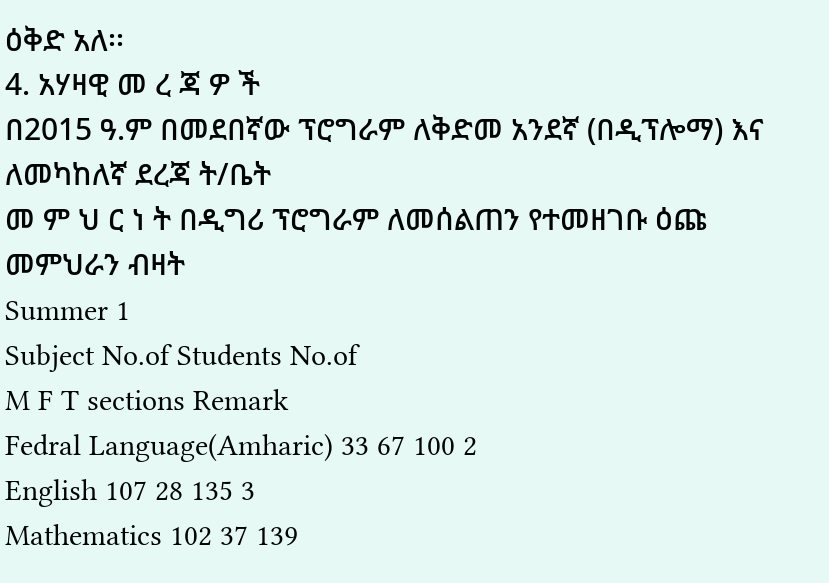ዕቅድ አለ፡፡
4. አሃዛዊ መ ረ ጃ ዎ ች
በ2015 ዓ.ም በመደበኛው ፕሮግራም ለቅድመ አንደኛ (በዲፕሎማ) እና ለመካከለኛ ደረጃ ት/ቤት
መ ም ህ ር ነ ት በዲግሪ ፕሮግራም ለመሰልጠን የተመዘገቡ ዕጩ መምህራን ብዛት
Summer 1
Subject No.of Students No.of
M F T sections Remark
Fedral Language(Amharic) 33 67 100 2
English 107 28 135 3
Mathematics 102 37 139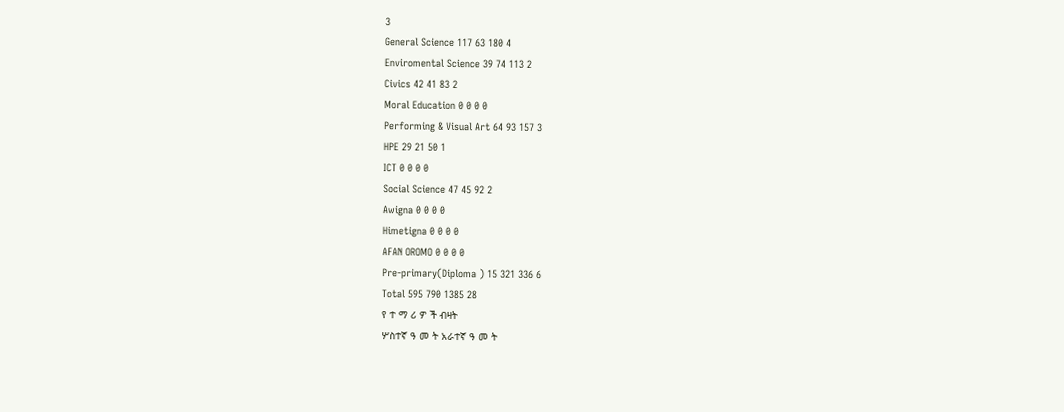3
General Science 117 63 180 4
Enviromental Science 39 74 113 2
Civics 42 41 83 2
Moral Education 0 0 0 0
Performing & Visual Art 64 93 157 3
HPE 29 21 50 1
ICT 0 0 0 0
Social Science 47 45 92 2
Awigna 0 0 0 0
Himetigna 0 0 0 0
AFAN OROMO 0 0 0 0
Pre-primary(Diploma ) 15 321 336 6
Total 595 790 1385 28
የ ተ ማ ሪ ዎ ች ብዛት
ሦስተኛ ዓ መ ት አራተኛ ዓ መ ት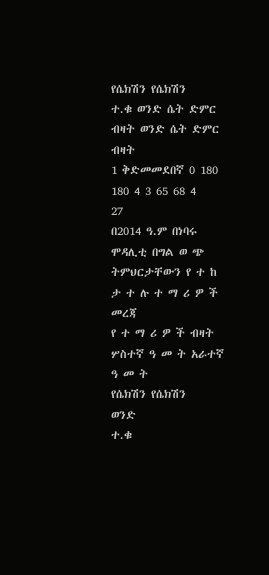የሴክሽን የሴክሽን
ተ.ቁ ወንድ ሴት ድምር ብዛት ወንድ ሴት ድምር ብዛት
1 ቅድመመደበኛ 0 180 180 4 3 65 68 4
27
በ2014 ዓ.ም በነባሩ ሞዳሊቲ በግል ወ ጭ ትምህርታቸውን የ ተ ከ ታ ተ ሉ ተ ማ ሪ ዎ ች መረጃ
የ ተ ማ ሪ ዎ ች ብዛት
ሦስተኛ ዓ መ ት አራተኛ ዓ መ ት
የሴክሽን የሴክሽን
ወንድ
ተ.ቁ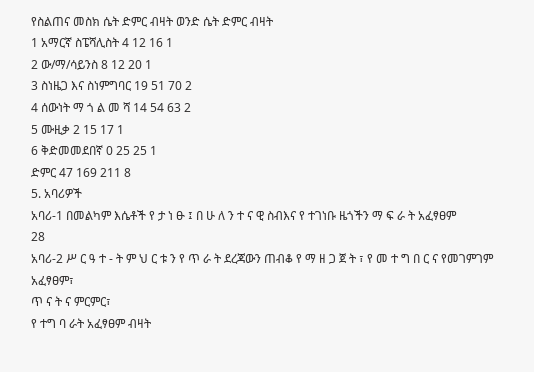የስልጠና መስክ ሴት ድምር ብዛት ወንድ ሴት ድምር ብዛት
1 አማርኛ ስፔሻሊስት 4 12 16 1
2 ው/ማ/ሳይንስ 8 12 20 1
3 ስነዜጋ እና ስነምግባር 19 51 70 2
4 ሰውነት ማ ጎ ል መ ሻ 14 54 63 2
5 ሙዚቃ 2 15 17 1
6 ቅድመመደበኛ 0 25 25 1
ድምር 47 169 211 8
5. አባሪዎች
አባሪ-1 በመልካም እሴቶች የ ታ ነ ፁ ፤ በ ሁ ለ ን ተ ና ዊ ስብእና የ ተገነቡ ዜጎችን ማ ፍ ራ ት አፈፃፀም
28
አባሪ-2 ሥ ር ዓ ተ - ት ም ህ ር ቱ ን የ ጥ ራ ት ደረጃውን ጠብቆ የ ማ ዘ ጋ ጀ ት ፣ የ መ ተ ግ በ ር ና የመገምገም
አፈፃፀም፣
ጥ ና ት ና ምርምር፣
የ ተግ ባ ራት አፈፃፀም ብዛት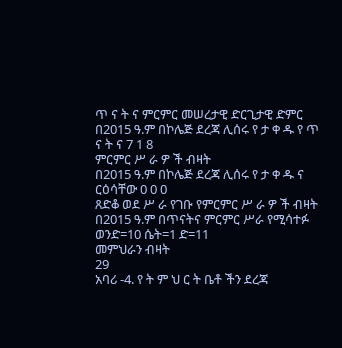ጥ ና ት ና ምርምር መሠረታዊ ድርጊታዊ ድምር
በ2015 ዓ.ም በኮሌጅ ደረጃ ሊሰሩ የ ታ ቀ ዱ የ ጥ ና ት ና 7 1 8
ምርምር ሥ ራ ዎ ች ብዛት
በ2015 ዓ.ም በኮሌጅ ደረጃ ሊሰሩ የ ታ ቀ ዱ ና ርዕሳቸው 0 0 0
ጸድቆ ወደ ሥ ራ የገቡ የምርምር ሥ ራ ዎ ች ብዛት
በ2015 ዓ.ም በጥናትና ምርምር ሥራ የሚሳተፉ ወንድ=10 ሴት=1 ድ=11
መምህራን ብዛት
29
አባሪ -4. የ ት ም ህ ር ት ቤቶ ችን ደረጃ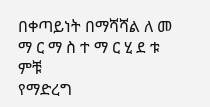በቀጣይነት በማሻሻል ለ መ ማ ር ማ ስ ተ ማ ር ሂ ደ ቱ ምቹ
የማድረግ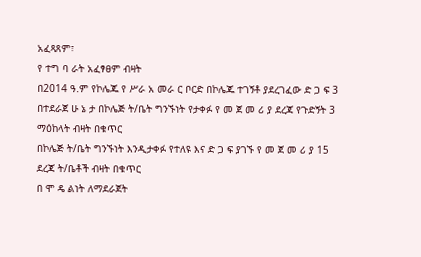አፈጻጸም፣
የ ተግ ባ ራት አፈፃፀም ብዛት
በ2014 ዓ.ም የኮሌጁ የ ሥራ አ መራ ር ቦርድ በኮሌጁ ተገኝቶ ያደረገፈው ድ ጋ ፍ 3
በተደራጀ ሁ ኔ ታ በኮሌጅ ት/ቤት ግንኙነት የታቀፉ የ መ ጀ መ ሪ ያ ደረጃ የጉድኝት 3
ማዕከላት ብዛት በቁጥር
በኮሌጅ ት/ቤት ግንኙነት እንዲታቀፉ የተለዩ እና ድ ጋ ፍ ያገኙ የ መ ጀ መ ሪ ያ 15
ደረጃ ት/ቤቶች ብዛት በቁጥር
በ ሞ ዴ ልነት ለማደራጀት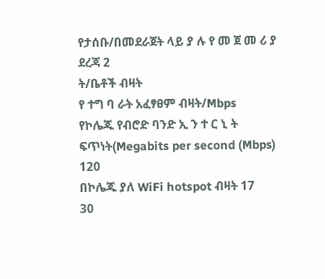የታሰቡ/በመደራጀት ላይ ያ ሉ የ መ ጀ መ ሪ ያ ደረጃ 2
ት/ቤቶች ብዛት
የ ተግ ባ ራት አፈፃፀም ብዛት/Mbps
የኮሌጁ የብሮድ ባንድ ኢ ን ተ ር ኒ ት ፍጥነት(Megabits per second (Mbps) 120
በኮሌጁ ያለ WiFi hotspot ብዛት 17
30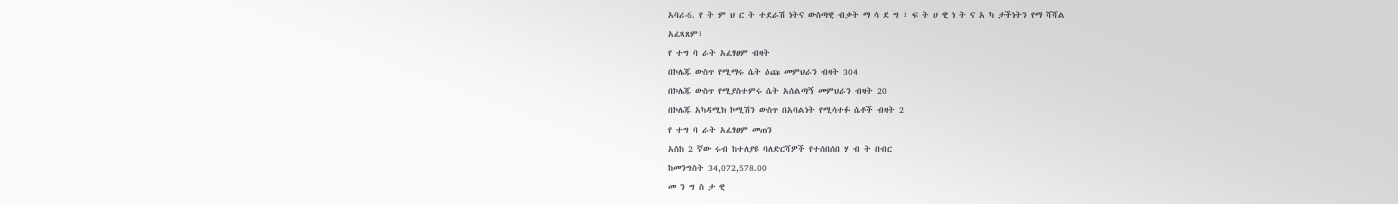አባሪ-6. የ ት ም ህ ር ት ተደራሽ ነትና ውስጣዊ ብቃት ማ ሳ ደ ግ ፣ ፍ ት ሀ ዊ ነ ት ና አ ካ ታችነትን የማ ሻሻል
አፈጻጸም፣
የ ተግ ባ ራት አፈፃፀም ብዛት
በኮሌጁ ውስጥ የሚማሩ ሴት ዕጩ መምህራን ብዛት 304
በኮሌጁ ውስጥ የሚያስተምሩ ሴት አሰልጣኝ መምህራን ብዛት 20
በኮሌጁ አካዳሚክ ኮሚሽን ውስጥ በአባልነት የሚሳተፉ ሴቶች ብዛት 2
የ ተግ ባ ራት አፈፃፀም መጠን
አስከ 2 ኛው ሩብ ከተለያዩ ባለድርሻዎች የተሰበሰበ ሃ ብ ት በብር
ከመንግስት 34,072,578.00
መ ን ግ ስ ታ ዊ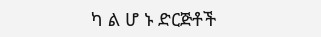ካ ል ሆ ኑ ድርጅቶች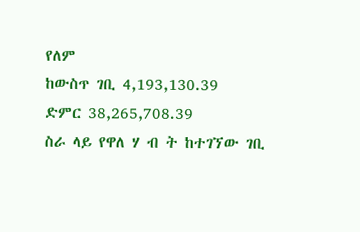የለም
ከውስጥ ገቢ 4,193,130.39
ድምር 38,265,708.39
ስራ ላይ የዋለ ሃ ብ ት ከተገኘው ገቢ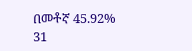በመቶኛ 45.92%
31